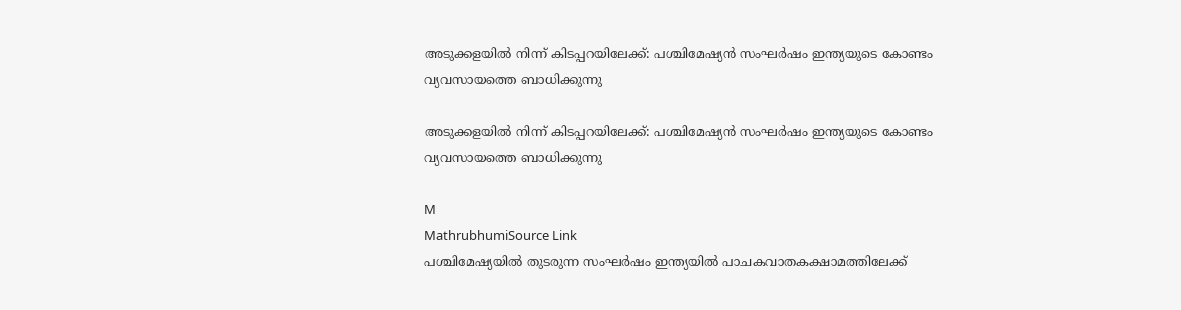അടുക്കളയിൽ നിന്ന് കിടപ്പറയിലേക്ക്: പശ്ചിമേഷ്യൻ സംഘർഷം ഇന്ത്യയുടെ കോണ്ടം വ്യവസായത്തെ ബാധിക്കുന്നു

അടുക്കളയിൽ നിന്ന് കിടപ്പറയിലേക്ക്: പശ്ചിമേഷ്യൻ സംഘർഷം ഇന്ത്യയുടെ കോണ്ടം വ്യവസായത്തെ ബാധിക്കുന്നു

M
MathrubhumiSource Link
പശ്ചിമേഷ്യയിൽ തുടരുന്ന സംഘർഷം ഇന്ത്യയിൽ പാചകവാതകക്ഷാമത്തിലേക്ക്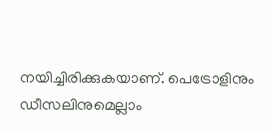നയിച്ചിരിക്കുകയാണ്. പെട്രോളിനും ഡീസലിനുമെല്ലാം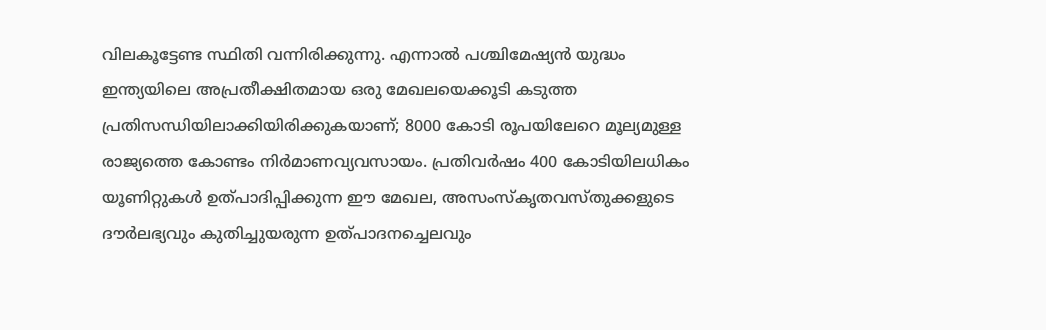വിലകൂട്ടേണ്ട സ്ഥിതി വന്നിരിക്കുന്നു. എന്നാൽ പശ്ചിമേഷ്യൻ യുദ്ധം ഇന്ത്യയിലെ അപ്രതീക്ഷിതമായ ഒരു മേഖലയെക്കൂടി കടുത്ത പ്രതിസന്ധിയിലാക്കിയിരിക്കുകയാണ്; 8000 കോടി രൂപയിലേറെ മൂല്യമുള്ള രാജ്യത്തെ കോണ്ടം നിർമാണവ്യവസായം. പ്രതിവർഷം 400 കോടിയിലധികം യൂണിറ്റുകൾ ഉത്പാദിപ്പിക്കുന്ന ഈ മേഖല, അസംസ്കൃതവസ്തുക്കളുടെ ദൗർലഭ്യവും കുതിച്ചുയരുന്ന ഉത്പാദനച്ചെലവും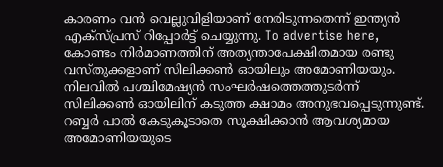കാരണം വൻ വെല്ലുവിളിയാണ് നേരിടുന്നതെന്ന് ഇന്ത്യൻ എക്സ്പ്രസ് റിപ്പോർട്ട് ചെയ്യുന്നു. To advertise here, കോണ്ടം നിർമാണത്തിന് അത്യന്താപേക്ഷിതമായ രണ്ടു വസ്തുക്കളാണ് സിലിക്കൺ ഓയിലും അമോണിയയും. നിലവിൽ പശ്ചിമേഷ്യൻ സംഘർഷത്തെത്തുടർന്ന് സിലിക്കൺ ഓയിലിന് കടുത്ത ക്ഷാമം അനുഭവപ്പെടുന്നുണ്ട്. റബ്ബർ പാൽ കേടുകൂടാതെ സൂക്ഷിക്കാൻ ആവശ്യമായ അമോണിയയുടെ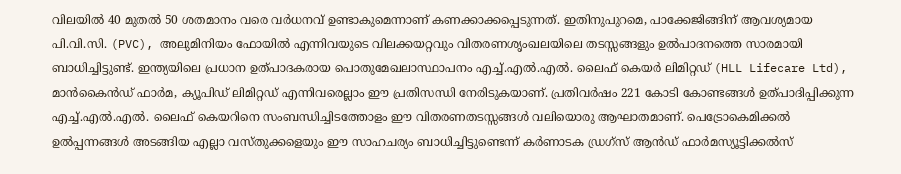വിലയിൽ 40 മുതൽ 50 ശതമാനം വരെ വർധനവ് ഉണ്ടാകുമെന്നാണ് കണക്കാക്കപ്പെടുന്നത്. ഇതിനുപുറമെ, പാക്കേജിങ്ങിന് ആവശ്യമായ പി.വി.സി. (PVC), അലുമിനിയം ഫോയിൽ എന്നിവയുടെ വിലക്കയറ്റവും വിതരണശൃംഖലയിലെ തടസ്സങ്ങളും ഉൽപാദനത്തെ സാരമായി ബാധിച്ചിട്ടുണ്ട്. ഇന്ത്യയിലെ പ്രധാന ഉത്പാദകരായ പൊതുമേഖലാസ്ഥാപനം എച്ച്.എൽ.എൽ. ലൈഫ് കെയർ ലിമിറ്റഡ് (HLL Lifecare Ltd), മാൻകൈൻഡ് ഫാർമ, ക്യൂപിഡ് ലിമിറ്റഡ് എന്നിവരെല്ലാം ഈ പ്രതിസന്ധി നേരിടുകയാണ്. പ്രതിവർഷം 221 കോടി കോണ്ടങ്ങൾ ഉത്പാദിപ്പിക്കുന്ന എച്ച്.എൽ.എൽ. ലൈഫ് കെയറിനെ സംബന്ധിച്ചിടത്തോളം ഈ വിതരണതടസ്സങ്ങൾ വലിയൊരു ആഘാതമാണ്. പെട്രോകെമിക്കൽ ഉൽപ്പന്നങ്ങൾ അടങ്ങിയ എല്ലാ വസ്തുക്കളെയും ഈ സാഹചര്യം ബാധിച്ചിട്ടുണ്ടെന്ന് കർണാടക ഡ്രഗ്‌സ് ആൻഡ് ഫാർമസ്യൂട്ടിക്കൽസ്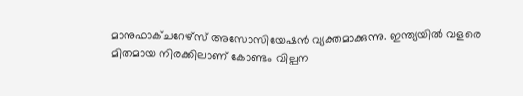മാനുഫാക്ചറേഴ്‌സ് അസോസിയേഷൻ വ്യക്തമാക്കുന്നു. ഇന്ത്യയിൽ വളരെ മിതമായ നിരക്കിലാണ് കോണ്ടം വില്പന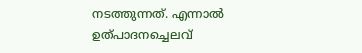നടത്തുന്നത്. എന്നാൽ ഉത്പാദനച്ചെലവ്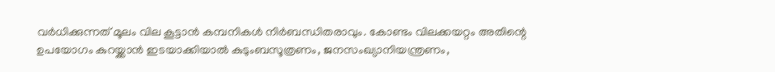വർധിക്കുന്നത് മൂലം വില കൂട്ടാൻ കമ്പനികൾ നിർബന്ധിതരാവും. കോണ്ടം വിലക്കയറ്റം അതിന്റെ ഉപയോഗം കുറയ്ക്കാൻ ഇടയാക്കിയാൽ കുടുംബസൂത്രണം, ജനസംഖ്യാനിയന്ത്രണം,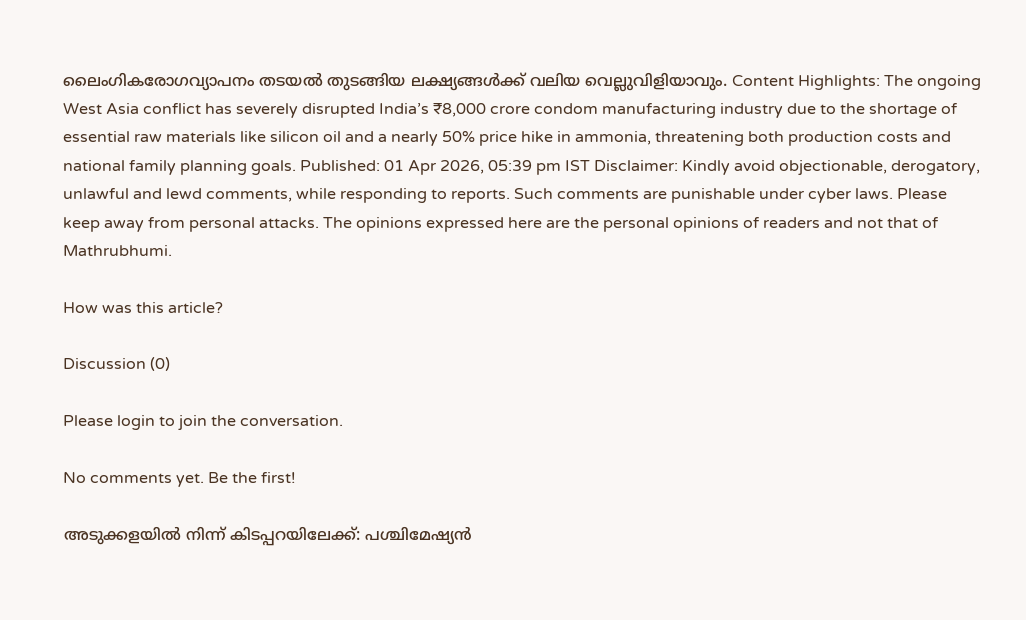ലൈംഗികരോഗവ്യാപനം തടയൽ തുടങ്ങിയ ലക്ഷ്യങ്ങൾക്ക് വലിയ വെല്ലുവിളിയാവും. Content Highlights: The ongoing West Asia conflict has severely disrupted India’s ₹8,000 crore condom manufacturing industry due to the shortage of essential raw materials like silicon oil and a nearly 50% price hike in ammonia, threatening both production costs and national family planning goals. Published: 01 Apr 2026, 05:39 pm IST Disclaimer: Kindly avoid objectionable, derogatory, unlawful and lewd comments, while responding to reports. Such comments are punishable under cyber laws. Please keep away from personal attacks. The opinions expressed here are the personal opinions of readers and not that of Mathrubhumi.

How was this article?

Discussion (0)

Please login to join the conversation.

No comments yet. Be the first!

അടുക്കളയിൽ നിന്ന് കിടപ്പറയിലേക്ക്: പശ്ചിമേഷ്യൻ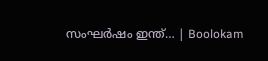സംഘർഷം ഇന്ത്… | Boolokam